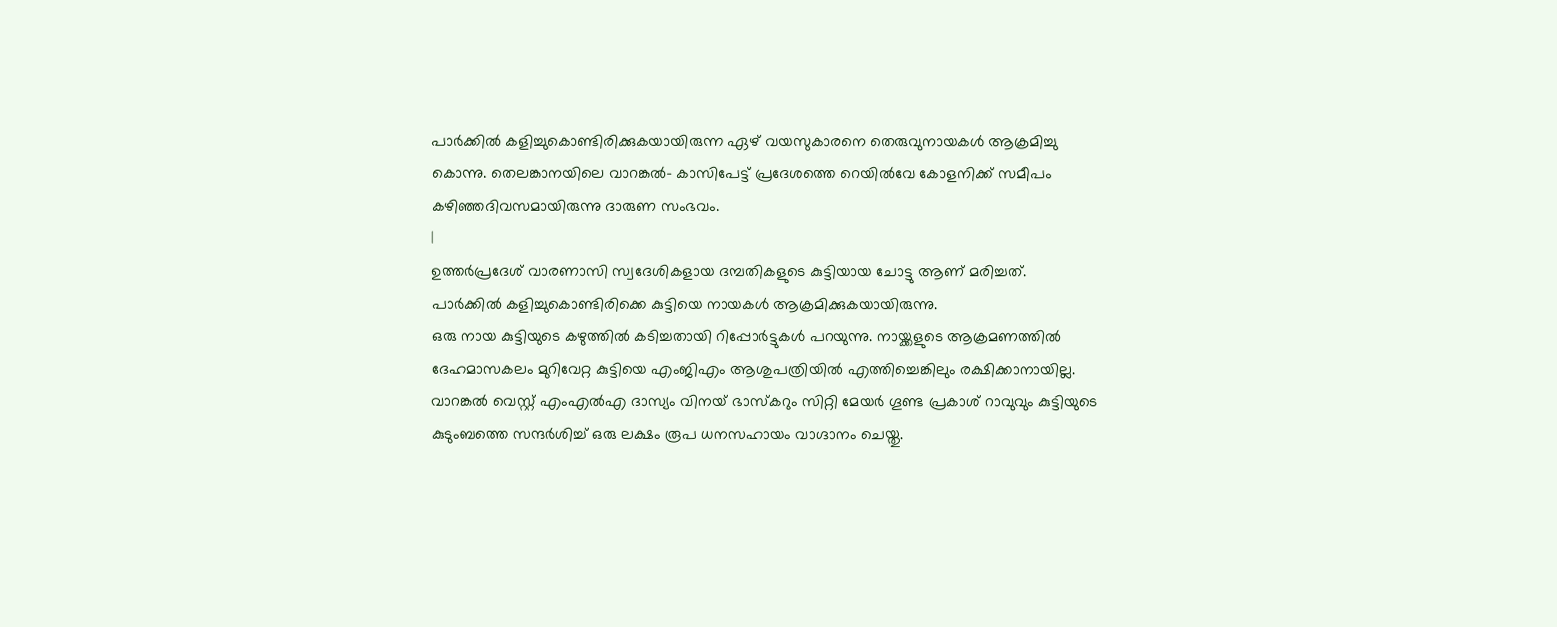പാർക്കിൽ കളിച്ചുകൊണ്ടിരിക്കുകയായിരുന്ന ഏഴ് വയസുകാരനെ തെരുവുനായകൾ ആക്രമിച്ചു കൊന്നു. തെലങ്കാനയിലെ വാറങ്കൽ- കാസിപേട്ട് പ്രദേശത്തെ റെയിൽവേ കോളനിക്ക് സമീപം കഴിഞ്ഞദിവസമായിരുന്നു ദാരുണ സംഭവം.
|
ഉത്തർപ്രദേശ് വാരണാസി സ്വദേശികളായ ദമ്പതികളുടെ കുട്ടിയായ ചോട്ടു ആണ് മരിച്ചത്. പാർക്കിൽ കളിച്ചുകൊണ്ടിരിക്കെ കുട്ടിയെ നായകൾ ആക്രമിക്കുകയായിരുന്നു.
ഒരു നായ കുട്ടിയുടെ കഴുത്തിൽ കടിച്ചതായി റിപ്പോർട്ടുകൾ പറയുന്നു. നായ്ക്കളുടെ ആക്രമണത്തിൽ ദേഹമാസകലം മുറിവേറ്റ കുട്ടിയെ എംജിഎം ആശുപത്രിയിൽ എത്തിച്ചെങ്കിലും രക്ഷിക്കാനായില്ല.
വാറങ്കൽ വെസ്റ്റ് എംഎൽഎ ദാസ്യം വിനയ് ഭാസ്കറും സിറ്റി മേയർ ഗൂണ്ട പ്രകാശ് റാവുവും കുട്ടിയുടെ കുടുംബത്തെ സന്ദർശിച്ച് ഒരു ലക്ഷം രൂപ ധനസഹായം വാഗ്ദാനം ചെയ്തു.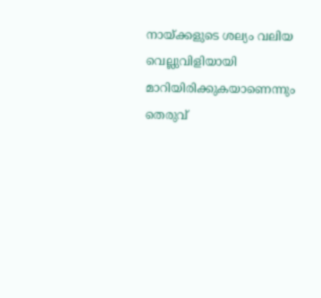നായ്ക്കളുടെ ശല്യം വലിയ വെല്ലുവിളിയായി മാറിയിരിക്കുകയാണെന്നും തെരുവ്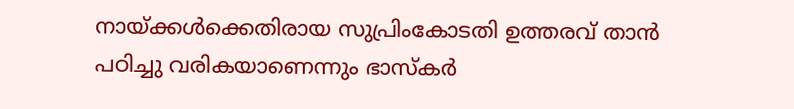നായ്ക്കൾക്കെതിരായ സുപ്രിംകോടതി ഉത്തരവ് താൻ പഠിച്ചു വരികയാണെന്നും ഭാസ്കർ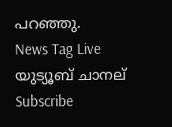പറഞ്ഞു.
News Tag Live യുട്യൂബ് ചാനല് Subscribe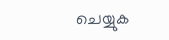ചെയ്യുക